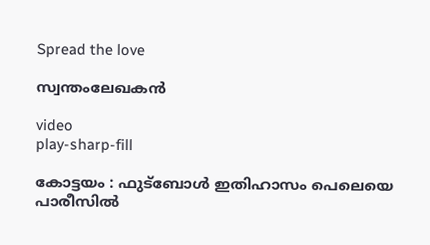Spread the love

സ്വന്തംലേഖകൻ

video
play-sharp-fill

കോട്ടയം : ഫുട്‌ബോള്‍ ഇതിഹാസം പെലെയെ പാരീസില്‍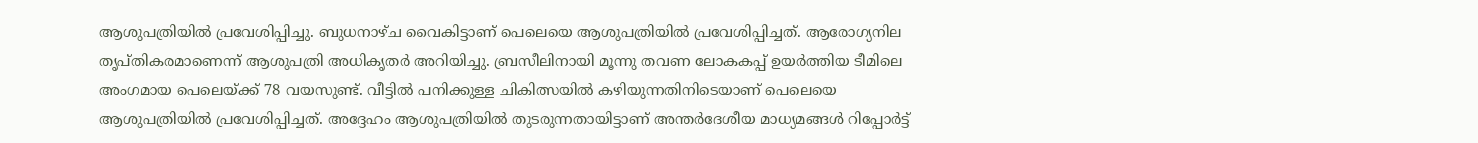ആശുപത്രിയില്‍ പ്രവേശിപ്പിച്ചു. ബുധനാഴ്ച വൈകിട്ടാണ് പെലെയെ ആശുപത്രിയില്‍ പ്രവേശിപ്പിച്ചത്. ആരോഗ്യനില തൃപ്തികരമാണെന്ന് ആശുപത്രി അധികൃതര്‍ അറിയിച്ചു. ബ്രസീലിനായി മൂന്നു തവണ ലോകകപ്പ് ഉയര്‍ത്തിയ ടീമിലെ അംഗമായ പെലെയ്ക്ക് 78 വയസുണ്ട്. വീട്ടില്‍ പനിക്കുള്ള ചികിത്സയില്‍ കഴിയുന്നതിനിടെയാണ് പെലെയെ ആശുപത്രിയില്‍ പ്രവേശിപ്പിച്ചത്. അദ്ദേഹം ആശുപത്രിയില്‍ തുടരുന്നതായിട്ടാണ് അന്തര്‍ദേശീയ മാധ്യമങ്ങള്‍ റിപ്പോര്‍ട്ട്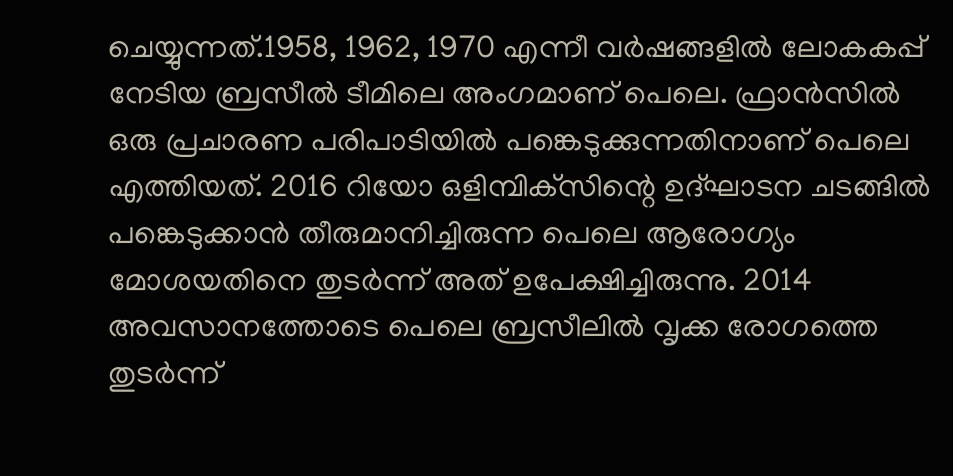ചെയ്യുന്നത്.1958, 1962, 1970 എന്നീ വര്‍ഷങ്ങളില്‍ ലോകകപ്പ് നേടിയ ബ്രസീല്‍ ടീമിലെ അംഗമാണ് പെലെ. ഫ്രാന്‍സില്‍ ഒരു പ്രചാരണ പരിപാടിയില്‍ പങ്കെടുക്കുന്നതിനാണ് പെലെ എത്തിയത്. 2016 റിയോ ഒളിമ്പിക്‌സിന്റെ ഉദ്ഘാടന ചടങ്ങില്‍ പങ്കെടുക്കാന്‍ തീരുമാനിച്ചിരുന്ന പെലെ ആരോഗ്യം മോശയതിനെ തുടര്‍ന്ന് അത് ഉപേക്ഷിച്ചിരുന്നു. 2014 അവസാനത്തോടെ പെലെ ബ്രസീലില്‍ വൃക്ക രോഗത്തെ തുടര്‍ന്ന്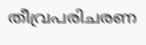തീവ്രപരിചരണ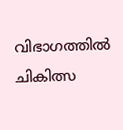വിഭാഗത്തില്‍ ചികിത്സ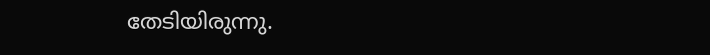തേടിയിരുന്നു.